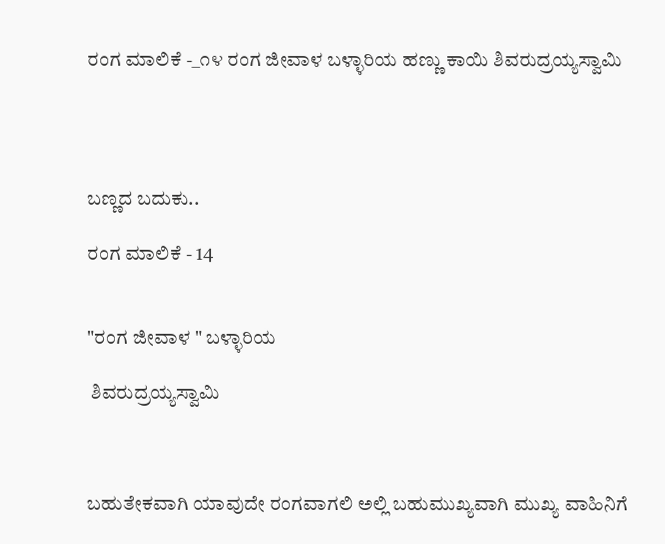ರಂಗ ಮಾಲಿಕೆ -_೧೪ ರಂಗ ಜೀವಾಳ ಬಳ್ಳಾರಿಯ ಹಣ್ಣು ಕಾಯಿ ಶಿವರುದ್ರಯ್ಯಸ್ವಾಮಿ




ಬಣ್ಣದ ಬದುಕು..

ರಂಗ ಮಾಲಿಕೆ - 14


"ರಂಗ ಜೀವಾಳ " ಬಳ್ಳಾರಿಯ

 ಶಿವರುದ್ರಯ್ಯಸ್ವಾಮಿ



ಬಹುತೇಕವಾಗಿ ಯಾವುದೇ ರಂಗವಾಗಲಿ ಅಲ್ಲಿ ಬಹುಮುಖ್ಯವಾಗಿ ಮುಖ್ಯ ವಾಹಿನಿಗೆ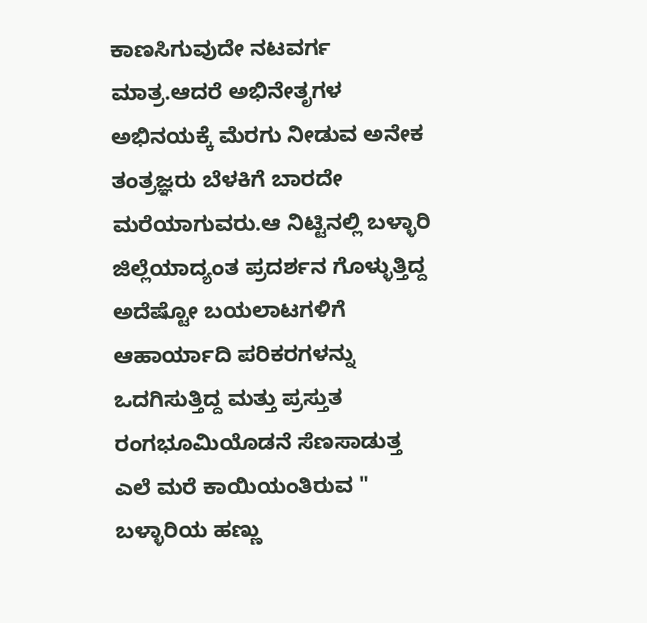ಕಾಣಸಿಗುವುದೇ ನಟವರ್ಗ ಮಾತ್ರ.ಆದರೆ ಅಭಿನೇತೃಗಳ ಅಭಿನಯಕ್ಕೆ ಮೆರಗು ನೀಡುವ ಅನೇಕ ತಂತ್ರಜ್ಞರು ಬೆಳಕಿಗೆ ಬಾರದೇ ಮರೆಯಾಗುವರು.ಆ ನಿಟ್ಟಿನಲ್ಲಿ ಬಳ್ಳಾರಿ ಜಿಲ್ಲೆಯಾದ್ಯಂತ ಪ್ರದರ್ಶನ ಗೊಳ್ಳುತ್ತಿದ್ದ ಅದೆಷ್ಟೋ ಬಯಲಾಟಗಳಿಗೆ ಆಹಾರ್ಯಾದಿ ಪರಿಕರಗಳನ್ನು ಒದಗಿಸುತ್ತಿದ್ದ ಮತ್ತು ಪ್ರಸ್ತುತ ರಂಗಭೂಮಿಯೊಡನೆ ಸೆಣಸಾಡುತ್ತ ಎಲೆ ಮರೆ ಕಾಯಿಯಂತಿರುವ " ಬಳ್ಳಾರಿಯ ಹಣ್ಣು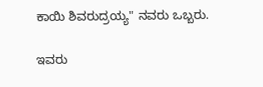ಕಾಯಿ ಶಿವರುದ್ರಯ್ಯ" ನವರು ಒಬ್ಬರು.

ಇವರು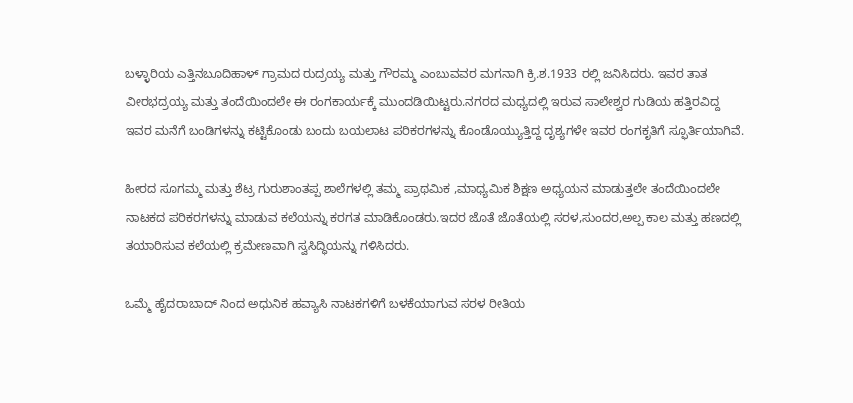ಬಳ್ಳಾರಿಯ ಎತ್ತಿನಬೂದಿಹಾಳ್ ಗ್ರಾಮದ ರುದ್ರಯ್ಯ ಮತ್ತು ಗೌರಮ್ಮ ಎಂಬುವವರ ಮಗನಾಗಿ ಕ್ರಿ.ಶ.1933 ರಲ್ಲಿ ಜನಿಸಿದರು. ಇವರ ತಾತ ವೀರಭದ್ರಯ್ಯ ಮತ್ತು ತಂದೆಯಿಂದಲೇ ಈ ರಂಗಕಾರ್ಯಕ್ಕೆ ಮುಂದಡಿಯಿಟ್ಟರು.ನಗರದ ಮಧ್ಯದಲ್ಲಿ ಇರುವ ಸಾಲೇಶ್ವರ ಗುಡಿಯ ಹತ್ತಿರವಿದ್ದ ಇವರ ಮನೆಗೆ ಬಂಡಿಗಳನ್ನು ಕಟ್ಟಿಕೊಂಡು ಬಂದು ಬಯಲಾಟ ಪರಿಕರಗಳನ್ನು ಕೊಂಡೊಯ್ಯುತ್ತಿದ್ದ ದೃಶ್ಯಗಳೇ ಇವರ ರಂಗಕೃತಿಗೆ ಸ್ಫೂರ್ತಿಯಾಗಿವೆ.

ಹೀರದ ಸೂಗಮ್ಮ ಮತ್ತು ಶೆಟ್ರ ಗುರುಶಾಂತಪ್ಪ ಶಾಲೆಗಳಲ್ಲಿ ತಮ್ಮ ಪ್ರಾಥಮಿಕ ,ಮಾಧ್ಯಮಿಕ ಶಿಕ್ಷಣ ಅಧ್ಯಯನ ಮಾಡುತ್ತಲೇ ತಂದೆಯಿಂದಲೇ ನಾಟಕದ ಪರಿಕರಗಳನ್ನು ಮಾಡುವ ಕಲೆಯನ್ನು ಕರಗತ ಮಾಡಿಕೊಂಡರು.ಇದರ ಜೊತೆ ಜೊತೆಯಲ್ಲಿ ಸರಳ,ಸುಂದರ,ಅಲ್ಪ ಕಾಲ ಮತ್ತು ಹಣದಲ್ಲಿ ತಯಾರಿಸುವ ಕಲೆಯಲ್ಲಿ ಕ್ರಮೇಣವಾಗಿ ಸ್ವಸಿದ್ಧಿಯನ್ನು ಗಳಿಸಿದರು.

ಒಮ್ಮೆ ಹೈದರಾಬಾದ್ ನಿಂದ ಅಧುನಿಕ ಹವ್ಯಾಸಿ ನಾಟಕಗಳಿಗೆ ಬಳಕೆಯಾಗುವ ಸರಳ ರೀತಿಯ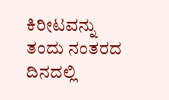ಕಿರೀಟವನ್ನು ತಂದು ನಂತರದ ದಿನದಲ್ಲಿ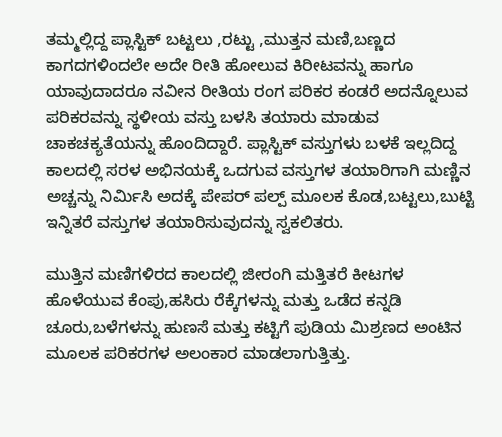ತಮ್ಮಲ್ಲಿದ್ದ ಪ್ಲಾಸ್ಟಿಕ್ ಬಟ್ಟಲು ,ರಟ್ಟು ,ಮುತ್ತನ ಮಣಿ,ಬಣ್ಣದ ಕಾಗದಗಳಿಂದಲೇ ಅದೇ ರೀತಿ ಹೋಲುವ ಕಿರೀಟವನ್ನು ಹಾಗೂ ಯಾವುದಾದರೂ ನವೀನ ರೀತಿಯ ರಂಗ ಪರಿಕರ ಕಂಡರೆ ಅದನ್ನೊಲುವ ಪರಿಕರವನ್ನು ಸ್ಥಳೀಯ ವಸ್ತು ಬಳಸಿ ತಯಾರು ಮಾಡುವ ಚಾಕಚಕ್ಯತೆಯನ್ನು ಹೊಂದಿದ್ದಾರೆ. ಪ್ಲಾಸ್ಟಿಕ್ ವಸ್ತುಗಳು ಬಳಕೆ ಇಲ್ಲದಿದ್ದ ಕಾಲದಲ್ಲಿ ಸರಳ ಅಭಿನಯಕ್ಕೆ ಒದಗುವ ವಸ್ತುಗಳ ತಯಾರಿಗಾಗಿ ಮಣ್ಣಿನ ಅಚ್ಚನ್ನು ನಿರ್ಮಿಸಿ ಅದಕ್ಕೆ ಪೇಪರ್ ಪಲ್ಪ್ ಮೂಲಕ ಕೊಡ,ಬಟ್ಟಲು,ಬುಟ್ಟಿ ಇನ್ನಿತರೆ ವಸ್ತುಗಳ ತಯಾರಿಸುವುದನ್ನು ಸ್ವಕಲಿತರು.

ಮುತ್ತಿನ ಮಣಿಗಳಿರದ ಕಾಲದಲ್ಲಿ ಜೀರಂಗಿ ಮತ್ತಿತರೆ ಕೀಟಗಳ ಹೊಳೆಯುವ ಕೆಂಪು,ಹಸಿರು ರೆಕ್ಕೆಗಳನ್ನು ಮತ್ತು ಒಡೆದ ಕನ್ನಡಿ ಚೂರು,ಬಳೆಗಳನ್ನು ಹುಣಸೆ ಮತ್ತು ಕಟ್ಟಿಗೆ ಪುಡಿಯ ಮಿಶ್ರಣದ ಅಂಟಿನ ಮೂಲಕ ಪರಿಕರಗಳ ಅಲಂಕಾರ ಮಾಡಲಾಗುತ್ತಿತ್ತು.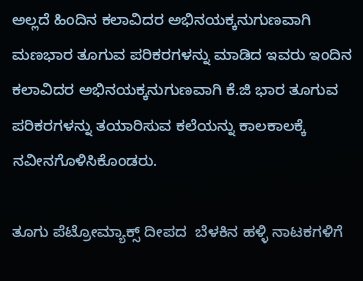ಅಲ್ಲದೆ ಹಿಂದಿನ ಕಲಾವಿದರ ಅಭಿನಯಕ್ಕನುಗುಣವಾಗಿ ಮಣಭಾರ ತೂಗುವ ಪರಿಕರಗಳನ್ನು ಮಾಡಿದ ಇವರು ಇಂದಿನ ಕಲಾವಿದರ ಅಭಿನಯಕ್ಕನುಗುಣವಾಗಿ ಕೆ.ಜಿ ಭಾರ ತೂಗುವ ಪರಿಕರಗಳನ್ನು ತಯಾರಿಸುವ ಕಲೆಯನ್ನು ಕಾಲಕಾಲಕ್ಕೆ ನವೀನಗೊಳಿಸಿಕೊಂಡರು.

ತೂಗು ಪೆಟ್ರೋಮ್ಯಾಕ್ಸ್ ದೀಪದ  ಬೆಳಕಿನ ಹಳ್ಳಿ ನಾಟಕಗಳಿಗೆ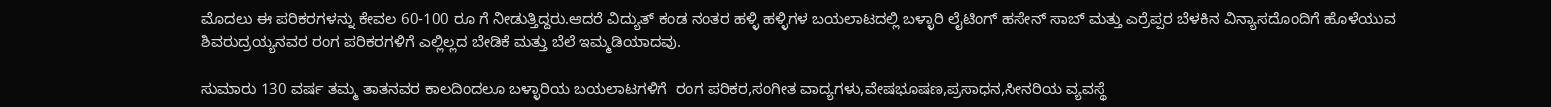ಮೊದಲು ಈ ಪರಿಕರಗಳನ್ನು ಕೇವಲ 60-100 ರೂ ಗೆ ನೀಡುತ್ತಿದ್ದರು.ಆದರೆ ವಿದ್ಯುತ್ ಕಂಡ ನಂತರ ಹಳ್ಳಿ ಹಳ್ಳಿಗಳ ಬಯಲಾಟದಲ್ಲಿ ಬಳ್ಳಾರಿ ಲೈಟಿಂಗ್ ಹಸೇನ್ ಸಾಬ್ ಮತ್ತು ಎರ್ರೆಪ್ಪರ ಬೆಳಕಿನ ವಿನ್ಯಾಸದೊಂದಿಗೆ ಹೊಳೆಯುವ ಶಿವರುದ್ರಯ್ಯನವರ ರಂಗ ಪರಿಕರಗಳಿಗೆ ಎಲ್ಲಿಲ್ಲದ ಬೇಡಿಕೆ ಮತ್ತು ಬೆಲೆ ಇಮ್ಮಡಿಯಾದವು.

ಸುಮಾರು 130 ವರ್ಷ ತಮ್ಮ ತಾತನವರ ಕಾಲದಿಂದಲೂ ಬಳ್ಳಾರಿಯ ಬಯಲಾಟಗಳಿಗೆ  ರಂಗ ಪರಿಕರ,ಸಂಗೀತ ವಾದ್ಯಗಳು,ವೇಷಭೂಷಣ,ಪ್ರಸಾಧನ,ಸೀನರಿಯ ವ್ಯವಸ್ಥೆ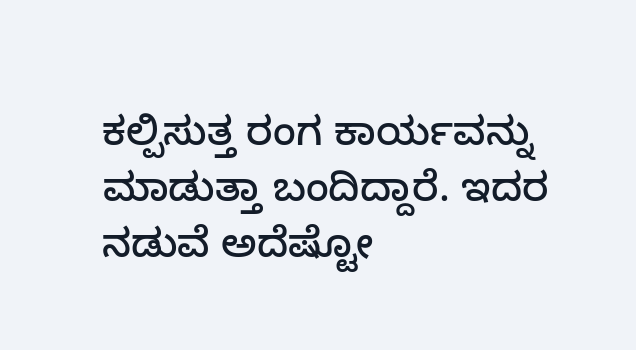ಕಲ್ಪಿಸುತ್ತ ರಂಗ ಕಾರ್ಯವನ್ನು ಮಾಡುತ್ತಾ ಬಂದಿದ್ದಾರೆ. ಇದರ ನಡುವೆ ಅದೆಷ್ಟೋ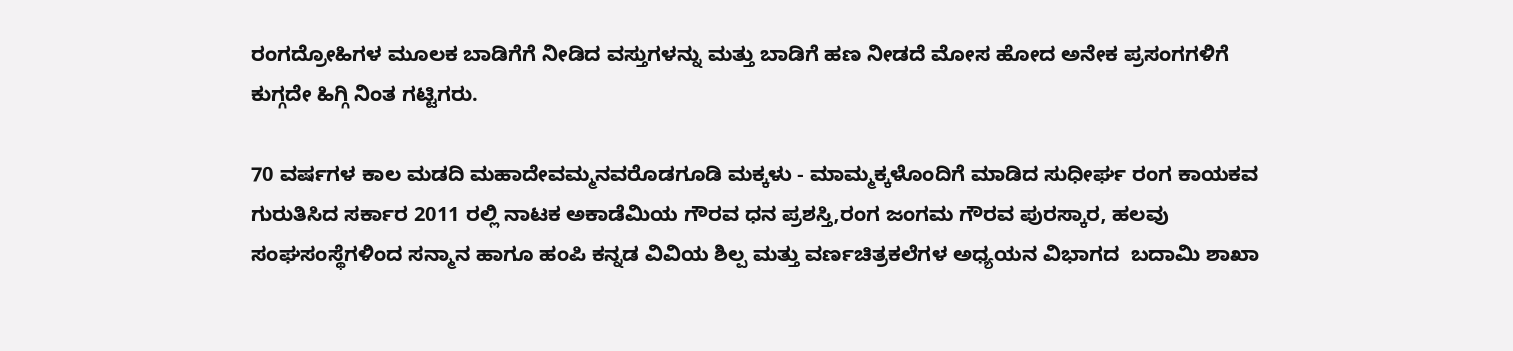ರಂಗದ್ರೋಹಿಗಳ ಮೂಲಕ ಬಾಡಿಗೆಗೆ ನೀಡಿದ ವಸ್ತುಗಳನ್ನು ಮತ್ತು ಬಾಡಿಗೆ ಹಣ ನೀಡದೆ ಮೋಸ ಹೋದ ಅನೇಕ ಪ್ರಸಂಗಗಳಿಗೆ ಕುಗ್ಗದೇ ಹಿಗ್ಗಿ ನಿಂತ ಗಟ್ಟಿಗರು.

70 ವರ್ಷಗಳ ಕಾಲ ಮಡದಿ ಮಹಾದೇವಮ್ಮನವರೊಡಗೂಡಿ ಮಕ್ಕಳು - ಮಾಮ್ಮಕ್ಕಳೊಂದಿಗೆ ಮಾಡಿದ ಸುಧೀರ್ಘ ರಂಗ ಕಾಯಕವ ಗುರುತಿಸಿದ ಸರ್ಕಾರ 2011 ರಲ್ಲಿ ನಾಟಕ ಅಕಾಡೆಮಿಯ ಗೌರವ ಧನ ಪ್ರಶಸ್ತಿ,ರಂಗ ಜಂಗಮ ಗೌರವ ಪುರಸ್ಕಾರ, ಹಲವು ಸಂಘಸಂಸ್ಥೆಗಳಿಂದ ಸನ್ಮಾನ ಹಾಗೂ ಹಂಪಿ ಕನ್ನಡ ವಿವಿಯ ಶಿಲ್ಪ ಮತ್ತು ವರ್ಣಚಿತ್ರಕಲೆಗಳ ಅಧ್ಯಯನ ವಿಭಾಗದ  ಬದಾಮಿ ಶಾಖಾ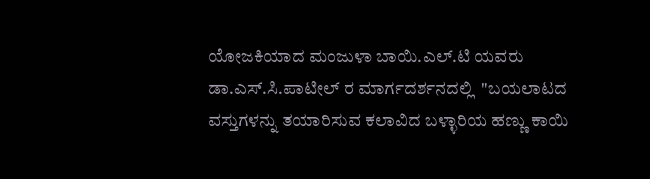ಯೋಜಕಿಯಾದ ಮಂಜುಳಾ ಬಾಯಿ.ಎಲ್.ಟಿ ಯವರು ಡಾ.ಎಸ್.ಸಿ.ಪಾಟೀಲ್ ರ ಮಾರ್ಗದರ್ಶನದಲ್ಲಿ  "ಬಯಲಾಟದ ವಸ್ತುಗಳನ್ನು ತಯಾರಿಸುವ ಕಲಾವಿದ ಬಳ್ಳಾರಿಯ ಹಣ್ಣು ಕಾಯಿ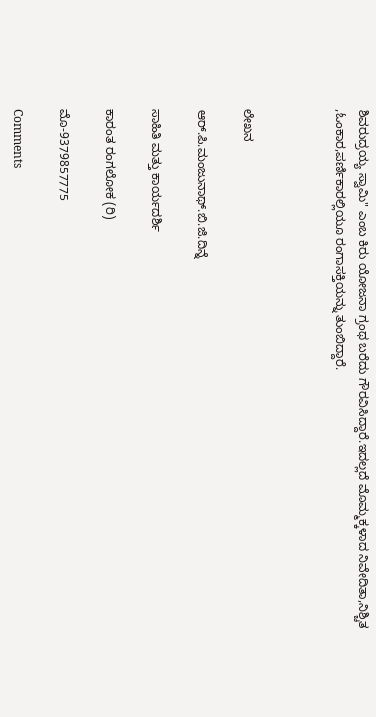ಶಿವರುದ್ರಯ್ಯ ಸ್ವಾಮಿ" ಎಂಬ ಕಿರು ಯೋಜನಾ ಗ್ರಂಥ ಬರೆದು ಗೌರವಿಸಿದ್ದಾರೆ.ಇದಲ್ಲದೆ ಮೊಮ್ಮಕ್ಕಳಾದ ನಿವೇದಿತಾ,ನಿಶ್ಚಿತ ,ಓಂಕಾರ,ಪರ್ಣಿಕಾರಲ್ಲಿಯೂ ರಂಗಾಸಕ್ತಿಯನ್ನು ತುಂಬಿದ್ದಾರೆ.



ಲೇಖನ

ಆರ್.ಪಿ.ಮಂಜುನಾಥ್.ಬಿ.ಜಿ.ದಿನ್ನೆ

ಸಾಹಿತಿ ಮತ್ತು ಕಾರ್ಯದರ್ಶಿ

ಕಾರಂತ ರಂಗಲೋಕ (ರಿ)

ಮೊ-9379857775

Comments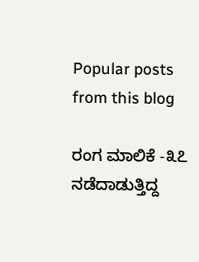Popular posts from this blog

ರಂಗ ಮಾಲಿಕೆ -೩೭ ನಡೆದಾಡುತ್ತಿದ್ದ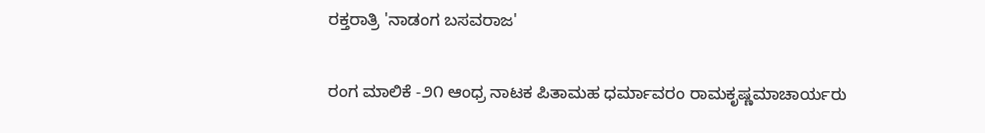ರಕ್ತರಾತ್ರಿ 'ನಾಡಂಗ ಬಸವರಾಜ'

ರಂಗ ಮಾಲಿಕೆ -೨೧ ಆಂಧ್ರ ನಾಟಕ ಪಿತಾಮಹ ಧರ್ಮಾವರಂ ರಾಮಕೃಷ್ಣಮಾಚಾರ್ಯರು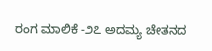ರಂಗ ಮಾಲಿಕೆ -೨೭ ಅದಮ್ಯ ಚೇತನದ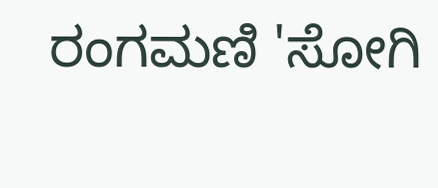ರಂಗಮಣಿ 'ಸೋಗಿ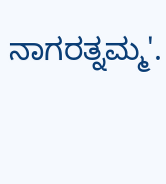ನಾಗರತ್ನಮ್ಮ'.